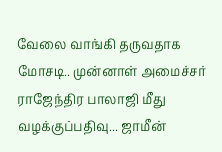வேலை வாங்கி தருவதாக மோசடி.. முன்னாள் அமைச்சர் ராஜேந்திர பாலாஜி மீது வழக்குப்பதிவு... ஜாமீன்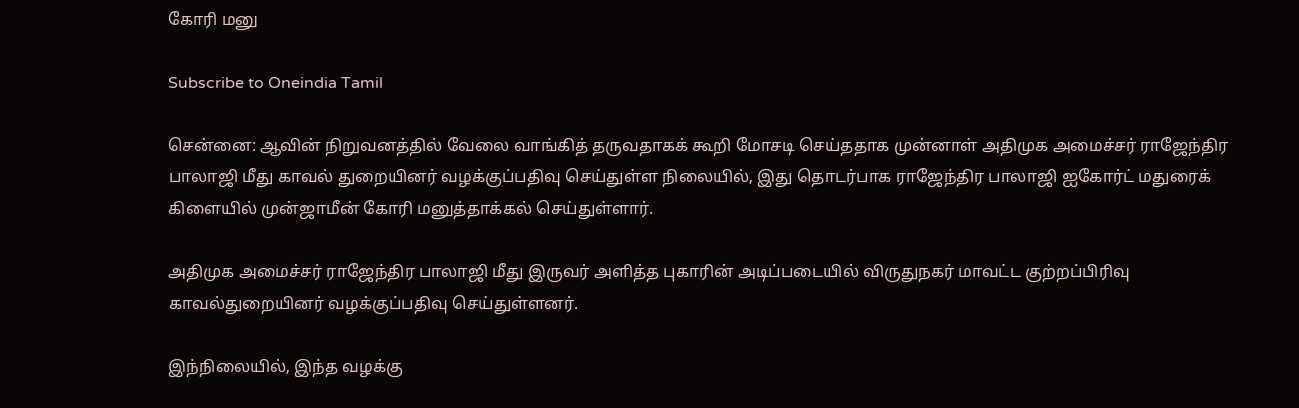கோரி மனு

Subscribe to Oneindia Tamil

சென்னை: ஆவின் நிறுவனத்தில் வேலை வாங்கித் தருவதாகக் கூறி மோசடி செய்ததாக முன்னாள் அதிமுக அமைச்சர் ராஜேந்திர பாலாஜி மீது காவல் துறையினர் வழக்குப்பதிவு செய்துள்ள நிலையில், இது தொடர்பாக ராஜேந்திர பாலாஜி ஐகோர்ட் மதுரைக் கிளையில் முன்ஜாமீன் கோரி மனுத்தாக்கல் செய்துள்ளார்.

அதிமுக அமைச்சர் ராஜேந்திர பாலாஜி மீது இருவர் அளித்த புகாரின் அடிப்படையில் விருதுநகர் மாவட்ட குற்றப்பிரிவு காவல்துறையினர் வழக்குப்பதிவு செய்துள்ளனர்.

இந்நிலையில், இந்த வழக்கு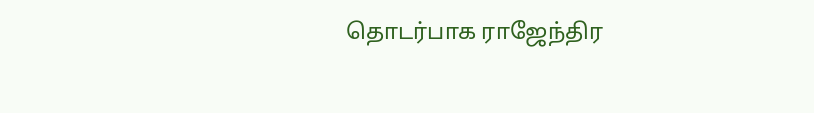தொடர்பாக ராஜேந்திர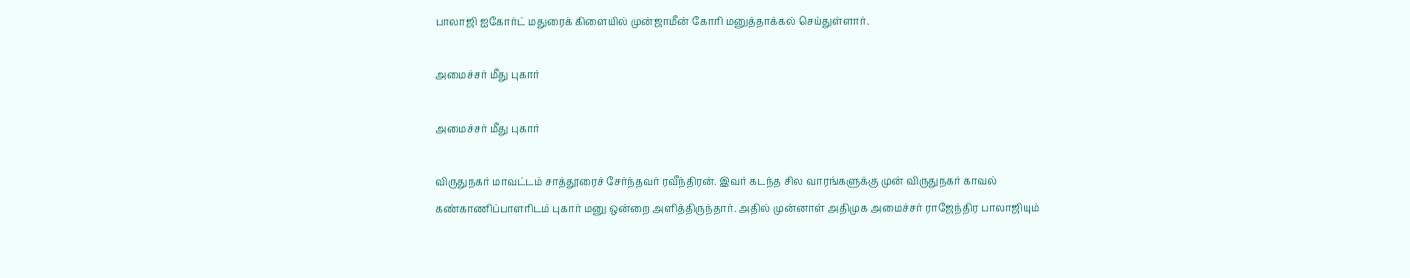பாலாஜி ஐகோர்ட் மதுரைக் கிளையில் முன்ஜாமீன் கோரி மனுத்தாக்கல் செய்துள்ளார்.

அமைச்சர் மீது புகார்

அமைச்சர் மீது புகார்

விருதுநகர் மாவட்டம் சாத்தூரைச் சேர்ந்தவர் ரவீந்திரன். இவர் கடந்த சில வாரங்களுக்கு முன் விருதுநகர் காவல் கண்காணிப்பாளரிடம் புகார் மனு ஒன்றை அளித்திருந்தார். அதில் முன்னாள் அதிமுக அமைச்சர் ராஜேந்திர பாலாஜியும்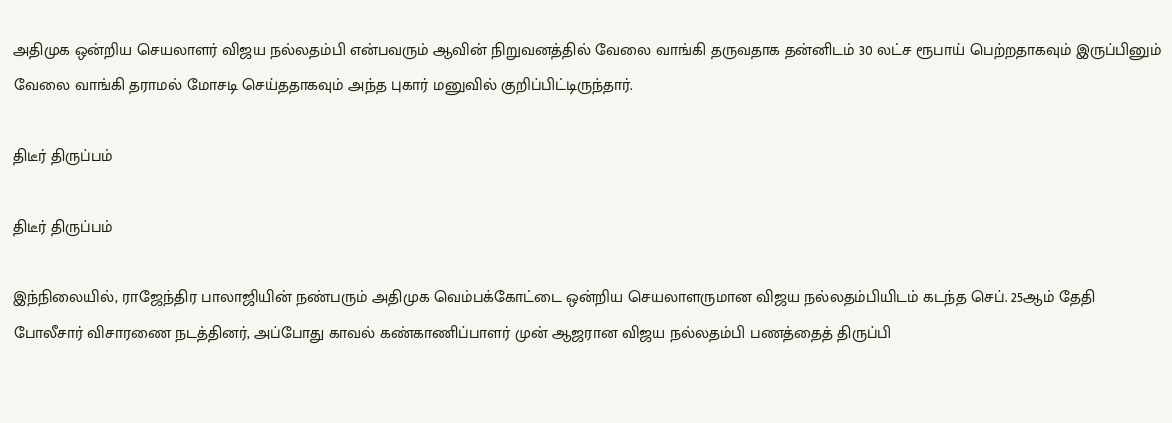அதிமுக ஒன்றிய செயலாளர் விஜய நல்லதம்பி என்பவரும் ஆவின் நிறுவனத்தில் வேலை வாங்கி தருவதாக தன்னிடம் 30 லட்ச ரூபாய் பெற்றதாகவும் இருப்பினும் வேலை வாங்கி தராமல் மோசடி செய்ததாகவும் அந்த புகார் மனுவில் குறிப்பிட்டிருந்தார்.

திடீர் திருப்பம்

திடீர் திருப்பம்

இந்நிலையில், ராஜேந்திர பாலாஜியின் நண்பரும் அதிமுக வெம்பக்கோட்டை ஒன்றிய செயலாளருமான விஜய நல்லதம்பியிடம் கடந்த செப். 25ஆம் தேதி போலீசார் விசாரணை நடத்தினர், அப்போது காவல் கண்காணிப்பாளர் முன் ஆஜரான விஜய நல்லதம்பி பணத்தைத் திருப்பி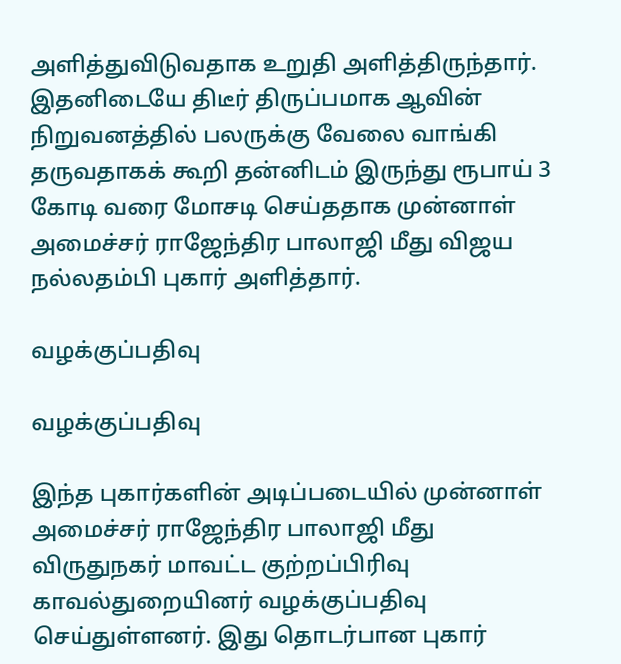அளித்துவிடுவதாக உறுதி அளித்திருந்தார். இதனிடையே திடீர் திருப்பமாக ஆவின் நிறுவனத்தில் பலருக்கு வேலை வாங்கி தருவதாகக் கூறி தன்னிடம் இருந்து ரூபாய் 3 கோடி வரை மோசடி செய்ததாக முன்னாள் அமைச்சர் ராஜேந்திர பாலாஜி மீது விஜய நல்லதம்பி புகார் அளித்தார்.

வழக்குப்பதிவு

வழக்குப்பதிவு

இந்த புகார்களின் அடிப்படையில் முன்னாள் அமைச்சர் ராஜேந்திர பாலாஜி மீது விருதுநகர் மாவட்ட குற்றப்பிரிவு காவல்துறையினர் வழக்குப்பதிவு செய்துள்ளனர். இது தொடர்பான புகார்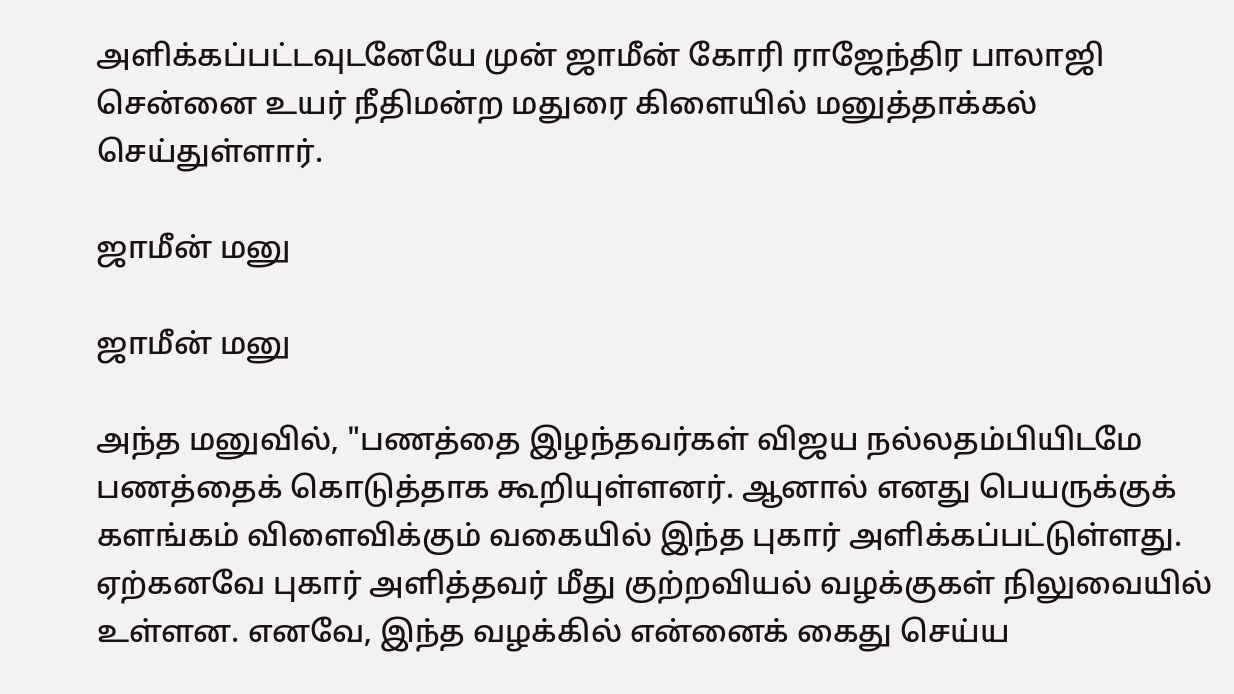அளிக்கப்பட்டவுடனேயே முன் ஜாமீன் கோரி ராஜேந்திர பாலாஜி சென்னை உயர் நீதிமன்ற மதுரை கிளையில் மனுத்தாக்கல் செய்துள்ளார்.

ஜாமீன் மனு

ஜாமீன் மனு

அந்த மனுவில், "பணத்தை இழந்தவர்கள் விஜய நல்லதம்பியிடமே பணத்தைக் கொடுத்தாக கூறியுள்ளனர். ஆனால் எனது பெயருக்குக் களங்கம் விளைவிக்கும் வகையில் இந்த புகார் அளிக்கப்பட்டுள்ளது. ஏற்கனவே புகார் அளித்தவர் மீது குற்றவியல் வழக்குகள் நிலுவையில் உள்ளன. எனவே, இந்த வழக்கில் என்னைக் கைது செய்ய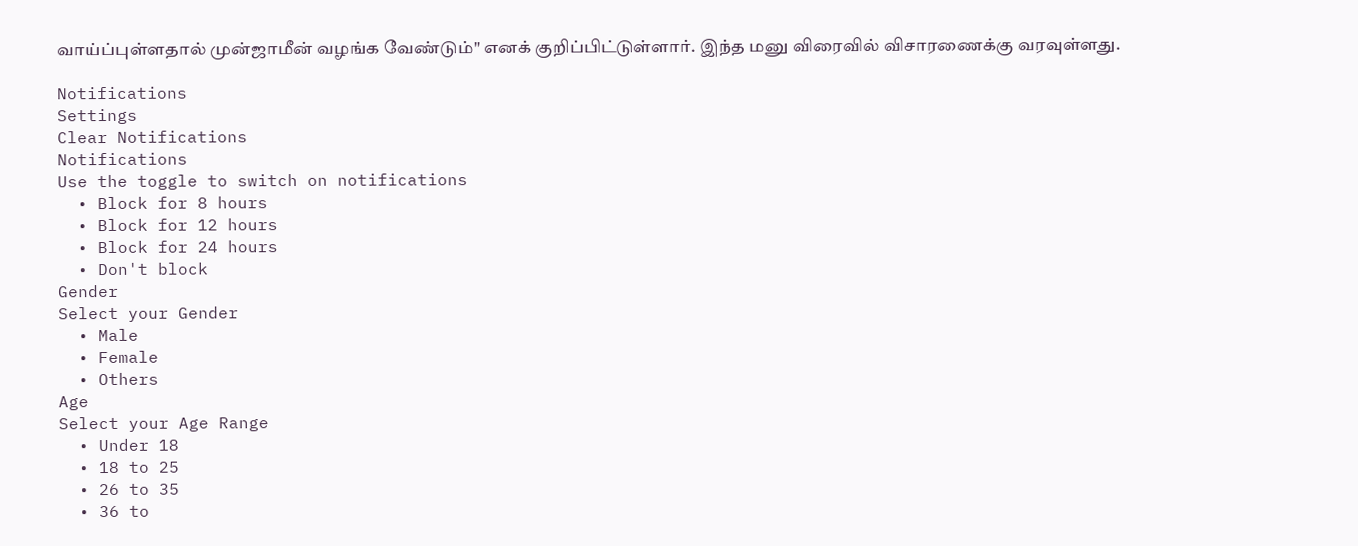வாய்ப்புள்ளதால் முன்ஜாமீன் வழங்க வேண்டும்" எனக் குறிப்பிட்டுள்ளார். இந்த மனு விரைவில் விசாரணைக்கு வரவுள்ளது.

Notifications
Settings
Clear Notifications
Notifications
Use the toggle to switch on notifications
  • Block for 8 hours
  • Block for 12 hours
  • Block for 24 hours
  • Don't block
Gender
Select your Gender
  • Male
  • Female
  • Others
Age
Select your Age Range
  • Under 18
  • 18 to 25
  • 26 to 35
  • 36 to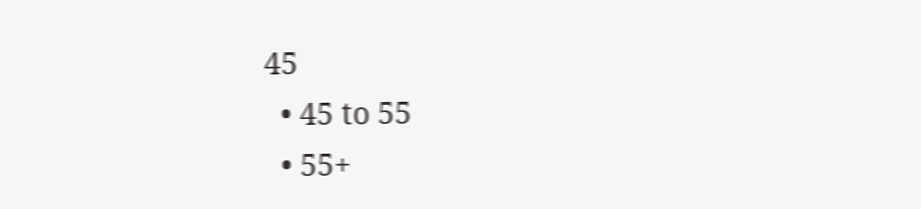45
  • 45 to 55
  • 55+